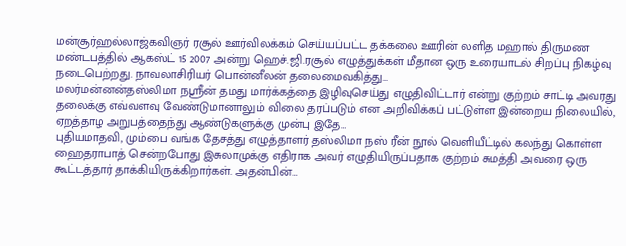மன்சூர்ஹல்லாஜ்கவிஞர் ரசூல் ஊர்விலக்கம் செய்யப்பட்ட தக்கலை ஊரின் லளித மஹால் திருமண மண்டபத்தில் ஆகஸ்ட் 15 2007 அன்று ஹெச்.ஜி.ரசூல் எழுத்துக்கள் மீதான ஒரு உரையாடல் சிறப்பு நிகழ்வு நடைபெற்றது. நாவலாசிரியர் பொன்னீலன் தலைமைவகித்து…
மலர்மன்னன்தஸ்லிமா நஸ்ரீன் தமது மார்க்கத்தை இழிவுசெய்து எழுதிவிட்டார் என்று குற்றம் சாட்டி அவரது தலைக்கு எவ்வளவு வேண்டுமானாலும் விலை தரப்படும் என அறிவிக்கப் பட்டுள்ள இன்றைய நிலையில், ஏறத்தாழ அறுபத்தைந்து ஆண்டுகளுக்கு முன்பு இதே…
புதியமாதவி, மும்பை வங்க தேசத்து எழுத்தாளர் தஸ்லிமா நஸ் ரீன் நூல் வெளியீட்டில் கலந்து கொள்ள ஹைதராபாத் சென்றபோது இசுலாமுக்கு எதிராக அவர் எழுதியிருப்பதாக குற்றம் சுமத்தி அவரை ஒரு கூட்டத்தார் தாக்கியிருக்கிறார்கள். அதன்பின்…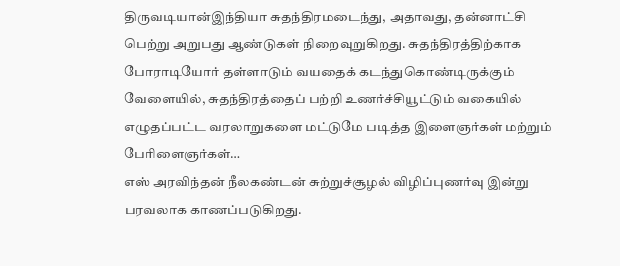திருவடியான்இந்தியா சுதந்திரமடைந்து, அதாவது, தன்னாட்சி பெற்று அறுபது ஆண்டுகள் நிறைவுறுகிறது. சுதந்திரத்திற்காக போராடியோர் தள்ளாடும் வயதைக் கடந்துகொண்டிருக்கும் வேளையில், சுதந்திரத்தைப் பற்றி உணர்ச்சியூட்டும் வகையில் எழுதப்பட்ட வரலாறுகளை மட்டுமே படித்த இளைஞர்கள் மற்றும் பேரிளைஞர்கள்…
எஸ் அரவிந்தன் நீலகண்டன் சுற்றுச்சூழல் விழிப்புணர்வு இன்று பரவலாக காணப்படுகிறது.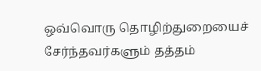ஒவ்வொரு தொழிற்துறையைச் சேர்ந்தவர்களும் தத்தம்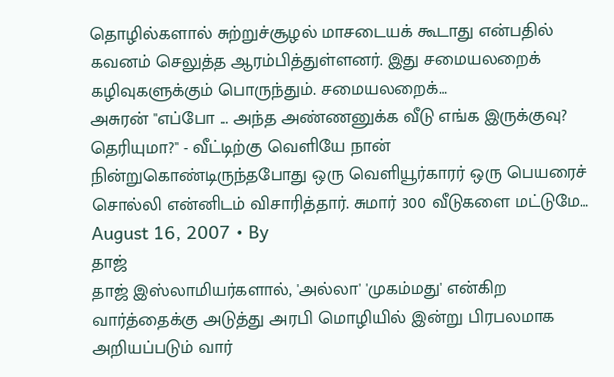தொழில்களால் சுற்றுச்சூழல் மாசடையக் கூடாது என்பதில் கவனம் செலுத்த ஆரம்பித்துள்ளனர். இது சமையலறைக் கழிவுகளுக்கும் பொருந்தும். சமையலறைக்…
அசுரன் "எப்போ ... அந்த அண்ணனுக்க வீடு எங்க இருக்குவு? தெரியுமா?" - வீட்டிற்கு வெளியே நான் நின்றுகொண்டிருந்தபோது ஒரு வெளியூர்காரர் ஒரு பெயரைச் சொல்லி என்னிடம் விசாரித்தார். சுமார் 300 வீடுகளை மட்டுமே…
August 16, 2007 • By
தாஜ்
தாஜ் இஸ்லாமியர்களால், 'அல்லா' 'முகம்மது' என்கிற வார்த்தைக்கு அடுத்து அரபி மொழியில் இன்று பிரபலமாக அறியப்படும் வார்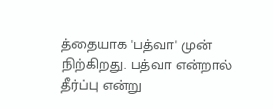த்தையாக 'பத்வா' முன் நிற்கிறது. பத்வா என்றால் தீர்ப்பு என்று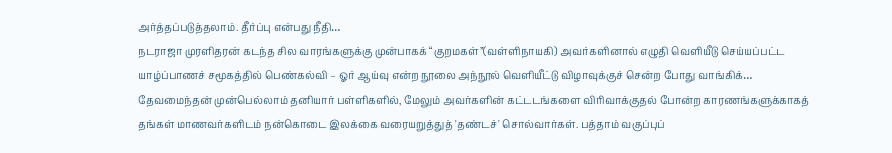அர்த்தப்படுத்தலாம். தீர்ப்பு என்பது நீதி…
நடராஜா முரளிதரன் கடந்த சில வாரங்களுக்கு முன்பாகக் “குறமகள்”(வள்ளிநாயகி) அவர்களினால் எழுதி வெளியீடு செய்யப்பட்ட யாழ்ப்பாணச் சமூகத்தில் பெண்கல்வி – ஓர் ஆய்வு என்ற நூலை அந்நூல் வெளியீட்டு விழாவுக்குச் சென்ற போது வாங்கிக்…
தேவமைந்தன் முன்பெல்லாம் தனியார் பள்ளிகளில், மேலும் அவர்களின் கட்டடங்களை விரிவாக்குதல் போன்ற காரணங்களுக்காகத் தங்கள் மாணவர்களிடம் நன்கொடை இலக்கை வரையறுத்துத் 'தண்டச்' சொல்வார்கள். பத்தாம் வகுப்புப்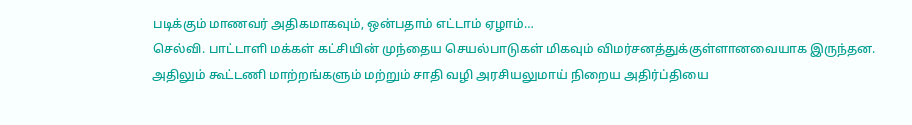படிக்கும் மாணவர் அதிகமாகவும், ஒன்பதாம் எட்டாம் ஏழாம்…
செல்வி. பாட்டாளி மக்கள் கட்சியின் முந்தைய செயல்பாடுகள் மிகவும் விமர்சனத்துக்குள்ளானவையாக இருந்தன. அதிலும் கூட்டணி மாற்றங்களும் மற்றும் சாதி வழி அரசியலுமாய் நிறைய அதிர்ப்தியை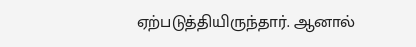ஏற்படுத்தியிருந்தார். ஆனால்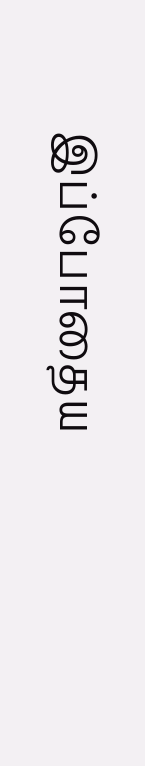இப்போதைய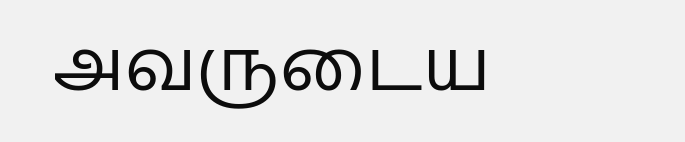அவருடைய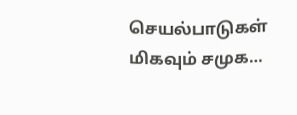செயல்பாடுகள் மிகவும் சமுக…